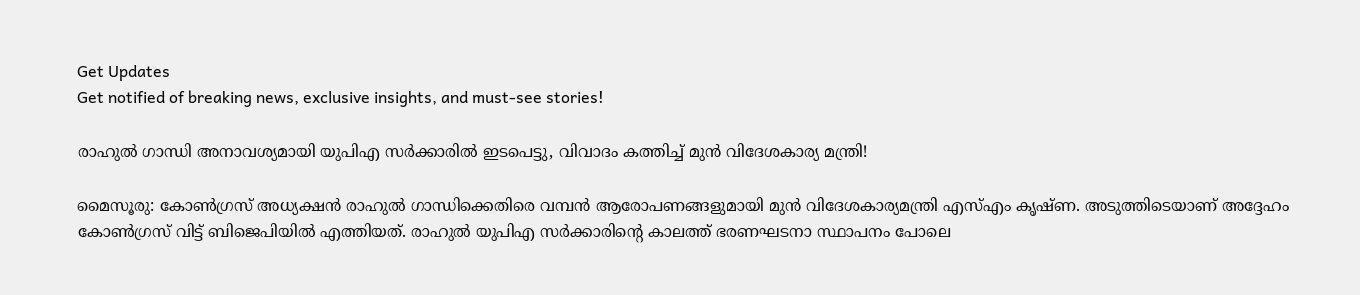Get Updates
Get notified of breaking news, exclusive insights, and must-see stories!

രാഹുല്‍ ഗാന്ധി അനാവശ്യമായി യുപിഎ സര്‍ക്കാരില്‍ ഇടപെട്ടു, വിവാദം കത്തിച്ച് മുന്‍ വിദേശകാര്യ മന്ത്രി!

മൈസൂരു: കോണ്‍ഗ്രസ് അധ്യക്ഷന്‍ രാഹുല്‍ ഗാന്ധിക്കെതിരെ വമ്പന്‍ ആരോപണങ്ങളുമായി മുന്‍ വിദേശകാര്യമന്ത്രി എസ്എം കൃഷ്ണ. അടുത്തിടെയാണ് അദ്ദേഹം കോണ്‍ഗ്രസ് വിട്ട് ബിജെപിയില്‍ എത്തിയത്. രാഹുല്‍ യുപിഎ സര്‍ക്കാരിന്റെ കാലത്ത് ഭരണഘടനാ സ്ഥാപനം പോലെ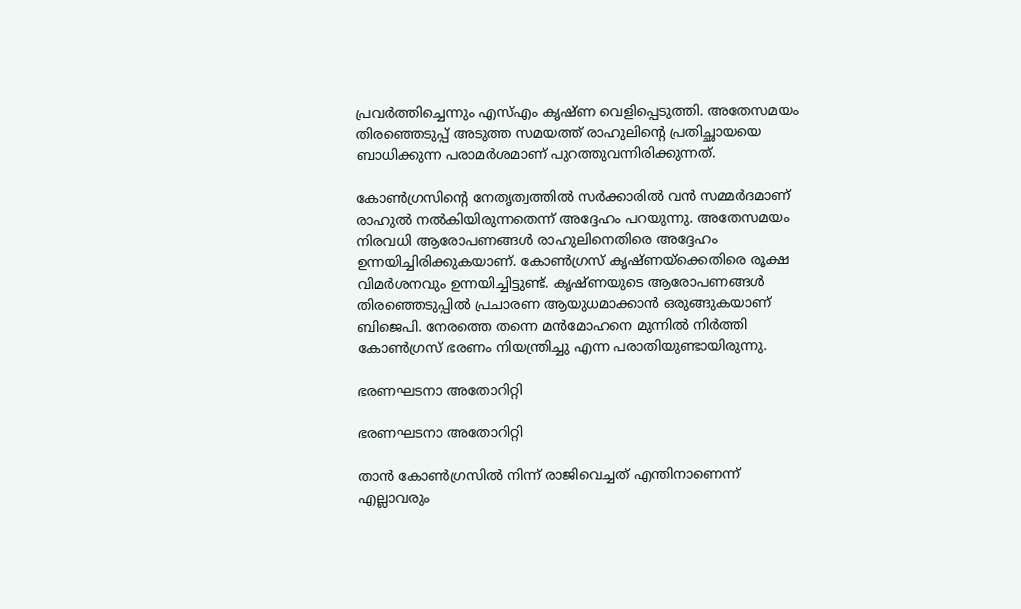പ്രവര്‍ത്തിച്ചെന്നും എസ്എം കൃഷ്ണ വെളിപ്പെടുത്തി. അതേസമയം തിരഞ്ഞെടുപ്പ് അടുത്ത സമയത്ത് രാഹുലിന്റെ പ്രതിച്ഛായയെ ബാധിക്കുന്ന പരാമര്‍ശമാണ് പുറത്തുവന്നിരിക്കുന്നത്.

കോണ്‍ഗ്രസിന്റെ നേതൃത്വത്തില്‍ സര്‍ക്കാരില്‍ വന്‍ സമ്മര്‍ദമാണ് രാഹുല്‍ നല്‍കിയിരുന്നതെന്ന് അദ്ദേഹം പറയുന്നു. അതേസമയം നിരവധി ആരോപണങ്ങള്‍ രാഹുലിനെതിരെ അദ്ദേഹം ഉന്നയിച്ചിരിക്കുകയാണ്. കോണ്‍ഗ്രസ് കൃഷ്ണയ്‌ക്കെതിരെ രൂക്ഷ വിമര്‍ശനവും ഉന്നയിച്ചിട്ടുണ്ട്. കൃഷ്ണയുടെ ആരോപണങ്ങള്‍ തിരഞ്ഞെടുപ്പില്‍ പ്രചാരണ ആയുധമാക്കാന്‍ ഒരുങ്ങുകയാണ് ബിജെപി. നേരത്തെ തന്നെ മന്‍മോഹനെ മുന്നില്‍ നിര്‍ത്തി കോണ്‍ഗ്രസ് ഭരണം നിയന്ത്രിച്ചു എന്ന പരാതിയുണ്ടായിരുന്നു.

ഭരണഘടനാ അതോറിറ്റി

ഭരണഘടനാ അതോറിറ്റി

താന്‍ കോണ്‍ഗ്രസില്‍ നിന്ന് രാജിവെച്ചത് എന്തിനാണെന്ന് എല്ലാവരും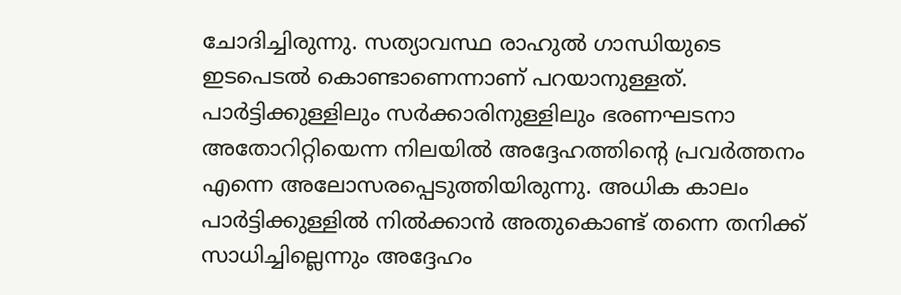ചോദിച്ചിരുന്നു. സത്യാവസ്ഥ രാഹുല്‍ ഗാന്ധിയുടെ ഇടപെടല്‍ കൊണ്ടാണെന്നാണ് പറയാനുള്ളത്. പാര്‍ട്ടിക്കുള്ളിലും സര്‍ക്കാരിനുള്ളിലും ഭരണഘടനാ അതോറിറ്റിയെന്ന നിലയില്‍ അദ്ദേഹത്തിന്റെ പ്രവര്‍ത്തനം എന്നെ അലോസരപ്പെടുത്തിയിരുന്നു. അധിക കാലം പാര്‍ട്ടിക്കുള്ളില്‍ നില്‍ക്കാന്‍ അതുകൊണ്ട് തന്നെ തനിക്ക് സാധിച്ചില്ലെന്നും അദ്ദേഹം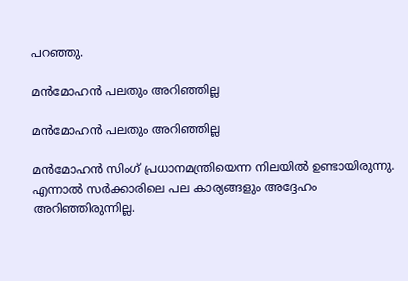പറഞ്ഞു.

മന്‍മോഹന്‍ പലതും അറിഞ്ഞില്ല

മന്‍മോഹന്‍ പലതും അറിഞ്ഞില്ല

മന്‍മോഹന്‍ സിംഗ് പ്രധാനമന്ത്രിയെന്ന നിലയില്‍ ഉണ്ടായിരുന്നു. എന്നാല്‍ സര്‍ക്കാരിലെ പല കാര്യങ്ങളും അദ്ദേഹം അറിഞ്ഞിരുന്നില്ല.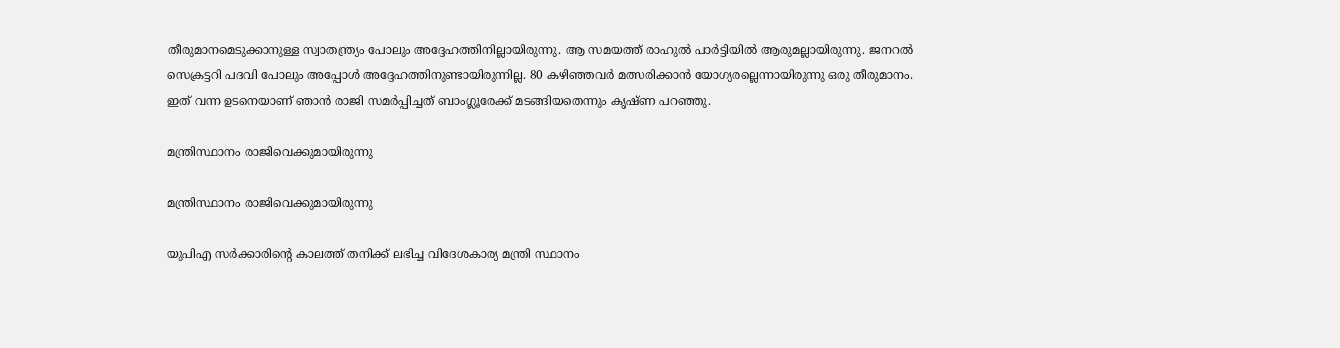തീരുമാനമെടുക്കാനുള്ള സ്വാതന്ത്ര്യം പോലും അദ്ദേഹത്തിനില്ലായിരുന്നു. ആ സമയത്ത് രാഹുല്‍ പാര്‍ട്ടിയില്‍ ആരുമല്ലായിരുന്നു. ജനറല്‍ സെക്രട്ടറി പദവി പോലും അപ്പോള്‍ അദ്ദേഹത്തിനുണ്ടായിരുന്നില്ല. 80 കഴിഞ്ഞവര്‍ മത്സരിക്കാന്‍ യോഗ്യരല്ലെന്നായിരുന്നു ഒരു തീരുമാനം. ഇത് വന്ന ഉടനെയാണ് ഞാന്‍ രാജി സമര്‍പ്പിച്ചത് ബാംഗ്ലൂരേക്ക് മടങ്ങിയതെന്നും കൃഷ്ണ പറഞ്ഞു.

മന്ത്രിസ്ഥാനം രാജിവെക്കുമായിരുന്നു

മന്ത്രിസ്ഥാനം രാജിവെക്കുമായിരുന്നു

യുപിഎ സര്‍ക്കാരിന്റെ കാലത്ത് തനിക്ക് ലഭിച്ച വിദേശകാര്യ മന്ത്രി സ്ഥാനം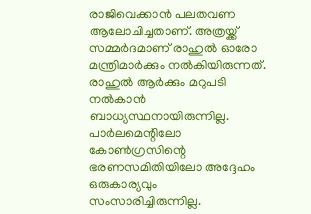രാജിവെക്കാന്‍ പലതവണ ആലോചിച്ചതാണ്. അത്രയ്ക്ക് സമ്മര്‍ദമാണ് രാഹുല്‍ ഓരോ മന്ത്രിമാര്‍ക്കും നല്‍കിയിരുന്നത്. രാഹുല്‍ ആര്‍ക്കും മറുപടി നല്‍കാന്‍ ബാധ്യസ്ഥനായിരുന്നില്ല. പാര്‍ലമെന്റിലോ കോണ്‍ഗ്രസിന്റെ ഭരണസമിതിയിലോ അദ്ദേഹം ഒരുകാര്യവും സംസാരിച്ചിരുന്നില്ല.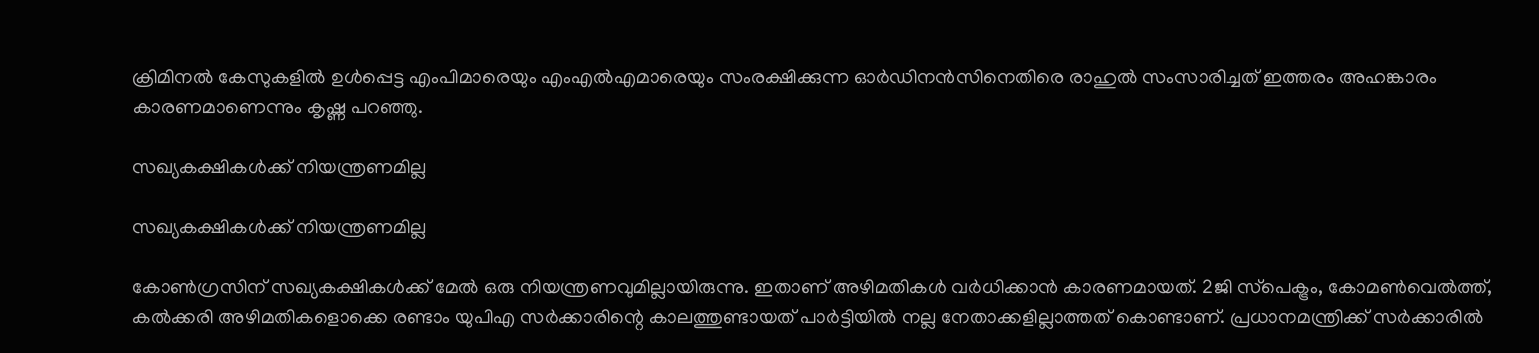ക്രിമിനല്‍ കേസുകളില്‍ ഉള്‍പ്പെട്ട എംപിമാരെയും എംഎല്‍എമാരെയും സംരക്ഷിക്കുന്ന ഓര്‍ഡിനന്‍സിനെതിരെ രാഹുല്‍ സംസാരിച്ചത് ഇത്തരം അഹങ്കാരം കാരണമാണെന്നും കൃഷ്ണ പറഞ്ഞു.

സഖ്യകക്ഷികള്‍ക്ക് നിയന്ത്രണമില്ല

സഖ്യകക്ഷികള്‍ക്ക് നിയന്ത്രണമില്ല

കോണ്‍ഗ്രസിന് സഖ്യകക്ഷികള്‍ക്ക് മേല്‍ ഒരു നിയന്ത്രണവുമില്ലായിരുന്നു. ഇതാണ് അഴിമതികള്‍ വര്‍ധിക്കാന്‍ കാരണമായത്. 2ജി സ്‌പെക്ട്രം, കോമണ്‍വെല്‍ത്ത്, കല്‍ക്കരി അഴിമതികളൊക്കെ രണ്ടാം യുപിഎ സര്‍ക്കാരിന്റെ കാലത്തുണ്ടായത് പാര്‍ട്ടിയില്‍ നല്ല നേതാക്കളില്ലാത്തത് കൊണ്ടാണ്. പ്രധാനമന്ത്രിക്ക് സര്‍ക്കാരില്‍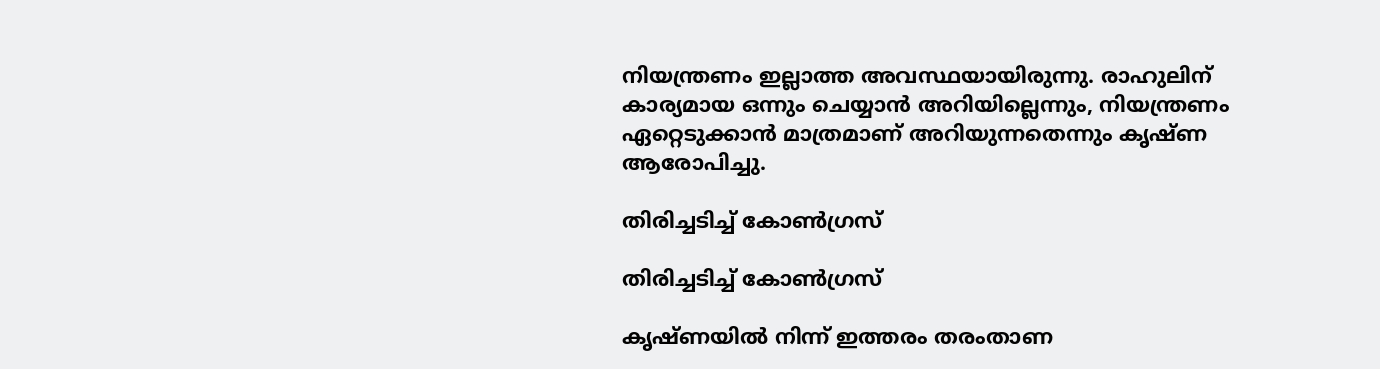നിയന്ത്രണം ഇല്ലാത്ത അവസ്ഥയായിരുന്നു. രാഹുലിന് കാര്യമായ ഒന്നും ചെയ്യാന്‍ അറിയില്ലെന്നും, നിയന്ത്രണം ഏറ്റെടുക്കാന്‍ മാത്രമാണ് അറിയുന്നതെന്നും കൃഷ്ണ ആരോപിച്ചു.

തിരിച്ചടിച്ച് കോണ്‍ഗ്രസ്

തിരിച്ചടിച്ച് കോണ്‍ഗ്രസ്

കൃഷ്ണയില്‍ നിന്ന് ഇത്തരം തരംതാണ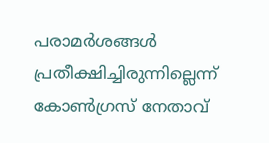പരാമര്‍ശങ്ങള്‍ പ്രതീക്ഷിച്ചിരുന്നില്ലെന്ന് കോണ്‍ഗ്രസ് നേതാവ്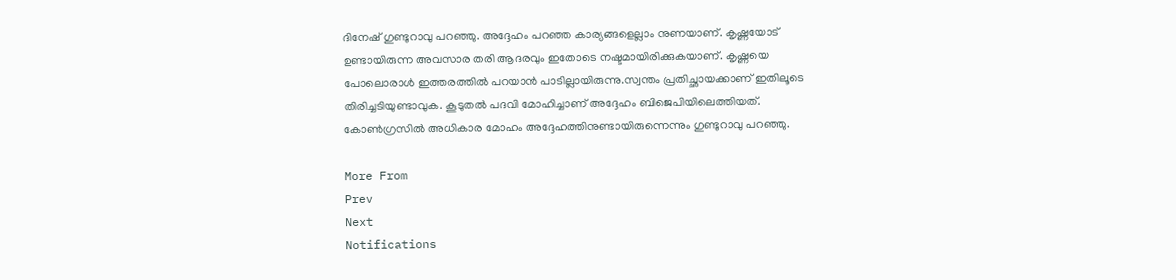ദിനേഷ് ഗുണ്ടുറാവു പറഞ്ഞു. അദ്ദേഹം പറഞ്ഞ കാര്യങ്ങളെല്ലാം നുണയാണ്. കൃഷ്ണയോട് ഉണ്ടായിരുന്ന അവസാര തരി ആദരവും ഇതോടെ നഷ്ടമായിരിക്കുകയാണ്. കൃഷ്ണയെ പോലൊരാള്‍ ഇത്തരത്തില്‍ പറയാന്‍ പാടില്ലായിരുന്നു.സ്വന്തം പ്രതിച്ഛായക്കാണ് ഇതിലൂടെ തിരിച്ചടിയുണ്ടാവുക. കൂടുതല്‍ പദവി മോഹിച്ചാണ് അദ്ദേഹം ബിജെപിയിലെത്തിയത്. കോണ്‍ഗ്രസില്‍ അധികാര മോഹം അദ്ദേഹത്തിനുണ്ടായിരുന്നെന്നും ഗുണ്ടുറാവു പറഞ്ഞു.

More From
Prev
Next
Notifications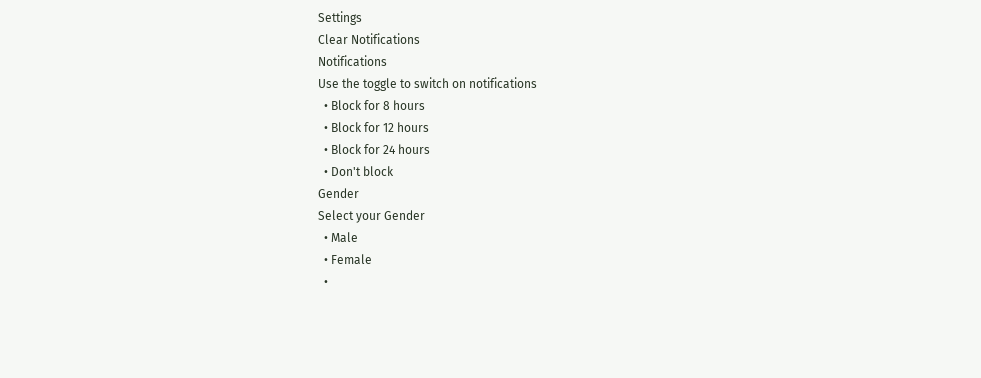Settings
Clear Notifications
Notifications
Use the toggle to switch on notifications
  • Block for 8 hours
  • Block for 12 hours
  • Block for 24 hours
  • Don't block
Gender
Select your Gender
  • Male
  • Female
  •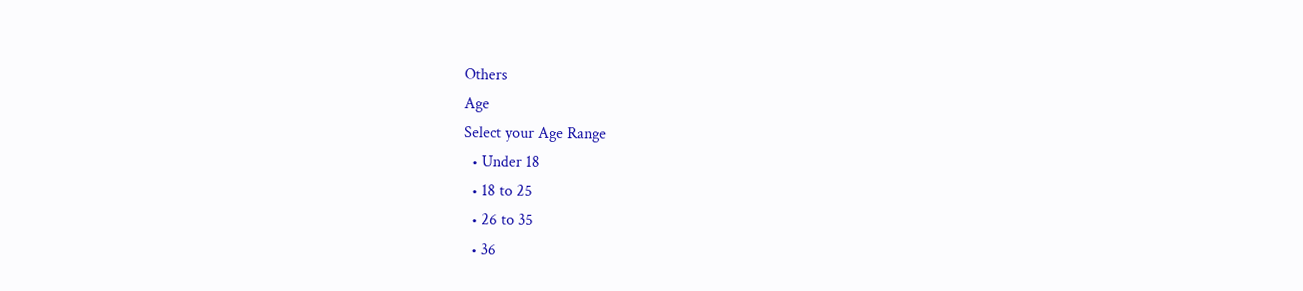Others
Age
Select your Age Range
  • Under 18
  • 18 to 25
  • 26 to 35
  • 36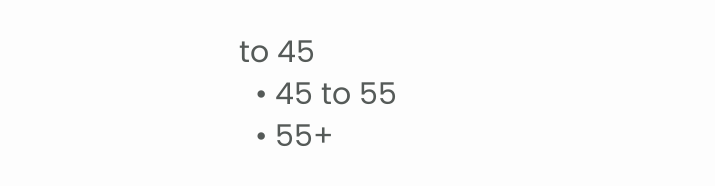to 45
  • 45 to 55
  • 55+